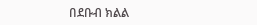በደቡብ ክልል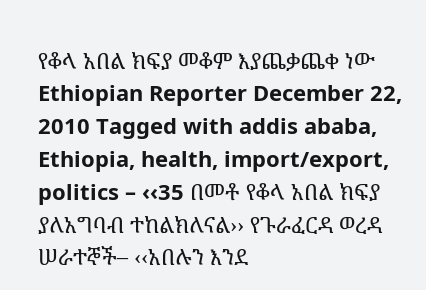የቆላ አበል ክፍያ መቆም እያጨቃጨቀ ነው Ethiopian Reporter December 22, 2010 Tagged with addis ababa, Ethiopia, health, import/export, politics – ‹‹35 በመቶ የቆላ አበል ክፍያ ያለአግባብ ተከልክለናል›› የጉራፈርዳ ወረዳ ሠራተኞች– ‹‹አበሉን እንደ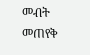መብት መጠየቅ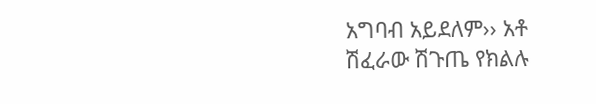አግባብ አይደለም›› አቶ ሽፈራው ሽጉጤ የክልሉ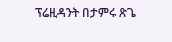ፕሬዚዳንት በታምሩ ጽጌ